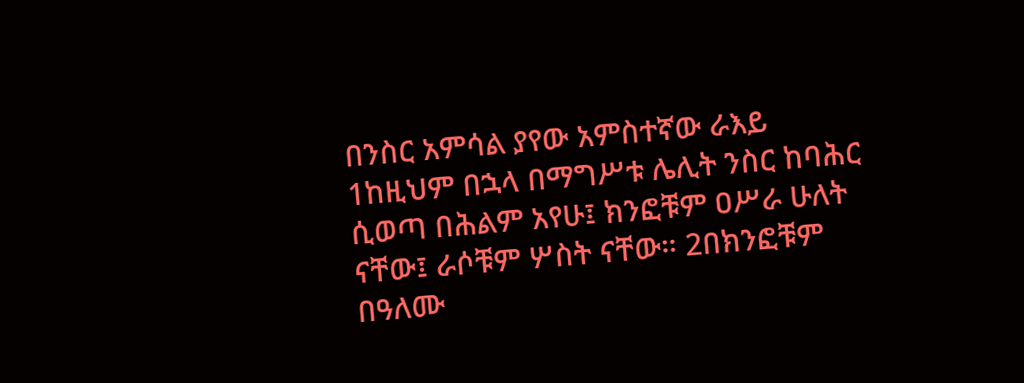በንስር አምሳል ያየው አምስተኛው ራእይ
1ከዚህም በኋላ በማግሥቱ ሌሊት ንስር ከባሕር ሲወጣ በሕልም አየሁ፤ ክንፎቹም ዐሥራ ሁለት ናቸው፤ ራሶቹም ሦስት ናቸው። 2በክንፎቹም በዓለሙ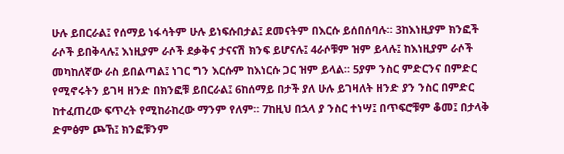ሁሉ ይበርራል፤ የሰማይ ነፋሳትም ሁሉ ይነፍሱበታል፤ ደመናትም በእርሱ ይሰበሰባሉ። 3ከእነዚያም ክንፎች ራሶች ይበቅላሉ፤ እነዚያም ራሶች ደቃቅና ታናናሽ ክንፍ ይሆናሉ፤ 4ራሶቹም ዝም ይላሉ፤ ከእነዚያም ራሶች መካከለኛው ራስ ይበልጣል፤ ነገር ግን እርሱም ከእነርሱ ጋር ዝም ይላል። 5ያም ንስር ምድርንና በምድር የሚኖሩትን ይገዛ ዘንድ በክንፎቹ ይበርራል፤ 6ከሰማይ በታች ያለ ሁሉ ይገዛለት ዘንድ ያን ንስር በምድር ከተፈጠረው ፍጥረት የሚከራከረው ማንም የለም። 7ከዚህ በኋላ ያ ንስር ተነሣ፤ በጥፍሮቹም ቆመ፤ በታላቅ ድምፅም ጮኸ፤ ክንፎቹንም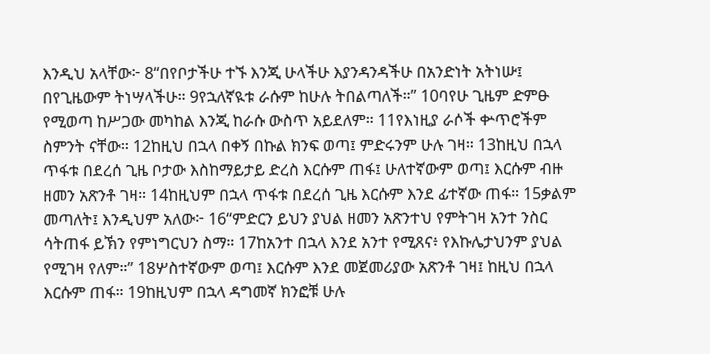እንዲህ አላቸው፦ 8“በየቦታችሁ ተኙ እንጂ ሁላችሁ እያንዳንዳችሁ በአንድነት አትነሡ፤ በየጊዜውም ትነሣላችሁ። 9የኋለኛዪቱ ራሱም ከሁሉ ትበልጣለች።” 10ባየሁ ጊዜም ድምፁ የሚወጣ ከሥጋው መካከል እንጂ ከራሱ ውስጥ አይደለም። 11የእነዚያ ራሶች ቍጥሮችም ስምንት ናቸው። 12ከዚህ በኋላ በቀኝ በኩል ክንፍ ወጣ፤ ምድሩንም ሁሉ ገዛ። 13ከዚህ በኋላ ጥፋቱ በደረሰ ጊዜ ቦታው እስከማይታይ ድረስ እርሱም ጠፋ፤ ሁለተኛውም ወጣ፤ እርሱም ብዙ ዘመን አጽንቶ ገዛ። 14ከዚህም በኋላ ጥፋቱ በደረሰ ጊዜ እርሱም እንደ ፊተኛው ጠፋ። 15ቃልም መጣለት፤ እንዲህም አለው፦ 16“ምድርን ይህን ያህል ዘመን አጽንተህ የምትገዛ አንተ ንስር ሳትጠፋ ይኽን የምነግርህን ስማ። 17ከአንተ በኋላ እንደ አንተ የሚጸና፥ የእኩሌታህንም ያህል የሚገዛ የለም።” 18ሦስተኛውም ወጣ፤ እርሱም እንደ መጀመሪያው አጽንቶ ገዛ፤ ከዚህ በኋላ እርሱም ጠፋ። 19ከዚህም በኋላ ዳግመኛ ክንፎቹ ሁሉ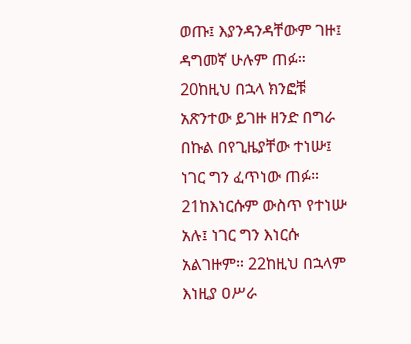ወጡ፤ እያንዳንዳቸውም ገዙ፤ ዳግመኛ ሁሉም ጠፉ። 20ከዚህ በኋላ ክንፎቹ አጽንተው ይገዙ ዘንድ በግራ በኩል በየጊዜያቸው ተነሡ፤ ነገር ግን ፈጥነው ጠፉ። 21ከእነርሱም ውስጥ የተነሡ አሉ፤ ነገር ግን እነርሱ አልገዙም። 22ከዚህ በኋላም እነዚያ ዐሥራ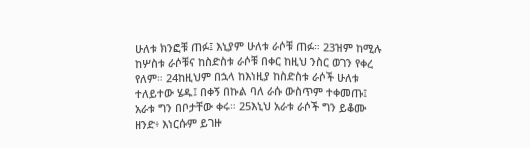ሁለቱ ክንፎቹ ጠፉ፤ እኒያም ሁለቱ ራሶቹ ጠፉ። 23ዝም ከሚሉ ከሦስቱ ራሶቹና ከስድስቱ ራሶቹ በቀር ከዚህ ንስር ወገን የቀረ የለም። 24ከዚህም በኋላ ከእነዚያ ከስድስቱ ራሶች ሁለቱ ተለይተው ሄዱ፤ በቀኝ በኩል ባለ ራሱ ውስጥም ተቀመጡ፤ አራቱ ግን በቦታቸው ቀሩ። 25እኒህ አራቱ ራሶች ግን ይቆሙ ዘንድ፥ እነርሱም ይገዙ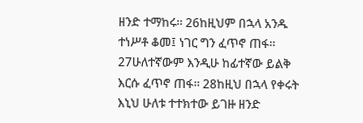ዘንድ ተማከሩ። 26ከዚህም በኋላ አንዱ ተነሥቶ ቆመ፤ ነገር ግን ፈጥኖ ጠፋ። 27ሁለተኛውም እንዲሁ ከፊተኛው ይልቅ እርሱ ፈጥኖ ጠፋ። 28ከዚህ በኋላ የቀሩት እኒህ ሁለቱ ተተክተው ይገዙ ዘንድ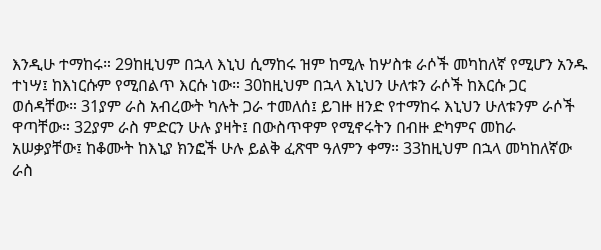እንዲሁ ተማከሩ። 29ከዚህም በኋላ እኒህ ሲማከሩ ዝም ከሚሉ ከሦስቱ ራሶች መካከለኛ የሚሆን አንዱ ተነሣ፤ ከእነርሱም የሚበልጥ እርሱ ነው። 30ከዚህም በኋላ እኒህን ሁለቱን ራሶች ከእርሱ ጋር ወሰዳቸው። 31ያም ራስ አብረውት ካሉት ጋራ ተመለሰ፤ ይገዙ ዘንድ የተማከሩ እኒህን ሁለቱንም ራሶች ዋጣቸው። 32ያም ራስ ምድርን ሁሉ ያዛት፤ በውስጥዋም የሚኖሩትን በብዙ ድካምና መከራ አሠቃያቸው፤ ከቆሙት ከእኒያ ክንፎች ሁሉ ይልቅ ፈጽሞ ዓለምን ቀማ። 33ከዚህም በኋላ መካከለኛው ራስ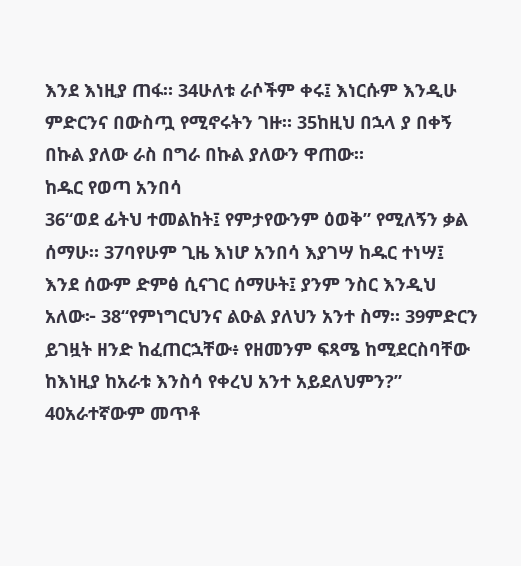እንደ እነዚያ ጠፋ። 34ሁለቱ ራሶችም ቀሩ፤ እነርሱም እንዲሁ ምድርንና በውስጧ የሚኖሩትን ገዙ። 35ከዚህ በኋላ ያ በቀኝ በኩል ያለው ራስ በግራ በኩል ያለውን ዋጠው።
ከዱር የወጣ አንበሳ
36“ወደ ፊትህ ተመልከት፤ የምታየውንም ዕወቅ” የሚለኝን ቃል ሰማሁ። 37ባየሁም ጊዜ እነሆ አንበሳ እያገሣ ከዱር ተነሣ፤ እንደ ሰውም ድምፅ ሲናገር ሰማሁት፤ ያንም ንስር እንዲህ አለው፦ 38“የምነግርህንና ልዑል ያለህን አንተ ስማ። 39ምድርን ይገዟት ዘንድ ከፈጠርኋቸው፥ የዘመንም ፍጻሜ ከሚደርስባቸው ከእነዚያ ከአራቱ እንስሳ የቀረህ አንተ አይደለህምን?” 40አራተኛውም መጥቶ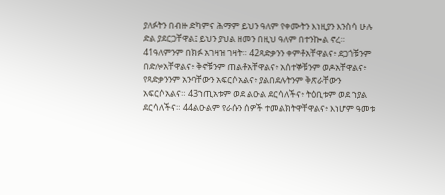ያለፉትን በብዙ ድካምና ሕማም ይህን ዓለም የቀሙትን እነዚያን እንስሳ ሁሉ ድል ያደርጋቸዋል፤ ይህን ያህል ዘመን በዚህ ዓለም በተንኰል ኖረ። 41ዓለምንም በክፉ አገዛዝ ገዛት። 42ጻድቃንን ቀምቶአቸዋልና፥ ደጋጎቹንም በድሎአቸዋልና፥ ቅኖቹንም ጠልቶአቸዋልና፥ አሰተኞቹንም ወዶአቸዋልና፥ የጻድቃንንም አንባቸውን አፍርሶአልና፥ ያልበደሉትንም ቅጽራቸውን አፍርሶአልና። 43ኀጢአቱም ወደ ልዑል ደርሳለችና፥ ትዕቢቱም ወደ ኀያል ደርሳለችና። 44ልዑልም የራሱን ሰዎች ተመልክትዋቸዋልና፥ እነሆም ዓመቱ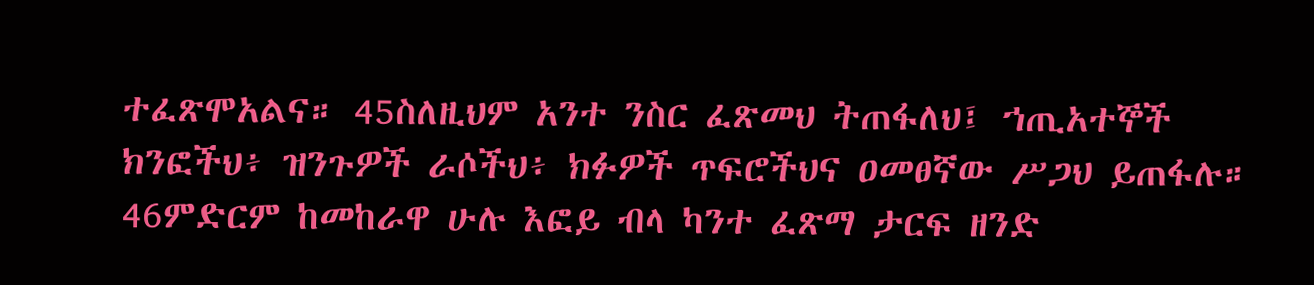ተፈጽሞአልና። 45ስለዚህም አንተ ንስር ፈጽመህ ትጠፋለህ፤ ኀጢአተኞች ክንፎችህ፥ ዝንጉዎች ራሶችህ፥ ክፉዎች ጥፍሮችህና ዐመፀኛው ሥጋህ ይጠፋሉ። 46ምድርም ከመከራዋ ሁሉ እፎይ ብላ ካንተ ፈጽማ ታርፍ ዘንድ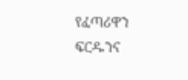የፈጣሪዋን ፍርዱንና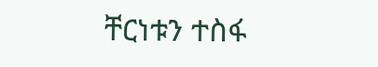ቸርነቱን ተስፋ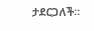ታደርጋለች።